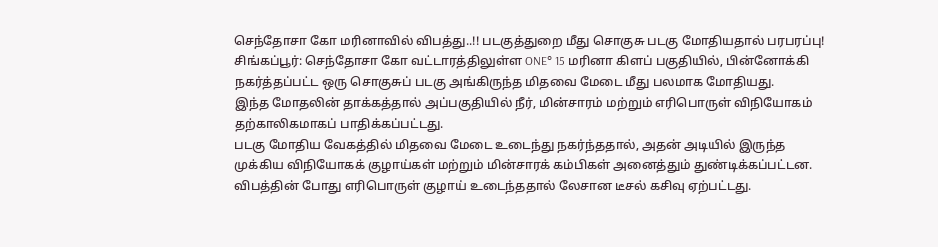செந்தோசா கோ மரினாவில் விபத்து..!! படகுத்துறை மீது சொகுசு படகு மோதியதால் பரபரப்பு!
சிங்கப்பூர்: செந்தோசா கோ வட்டாரத்திலுள்ள ONE° 15 மரினா கிளப் பகுதியில், பின்னோக்கி நகர்த்தப்பட்ட ஒரு சொகுசுப் படகு அங்கிருந்த மிதவை மேடை மீது பலமாக மோதியது.
இந்த மோதலின் தாக்கத்தால் அப்பகுதியில் நீர், மின்சாரம் மற்றும் எரிபொருள் விநியோகம் தற்காலிகமாகப் பாதிக்கப்பட்டது.
படகு மோதிய வேகத்தில் மிதவை மேடை உடைந்து நகர்ந்ததால், அதன் அடியில் இருந்த முக்கிய விநியோகக் குழாய்கள் மற்றும் மின்சாரக் கம்பிகள் அனைத்தும் துண்டிக்கப்பட்டன.
விபத்தின் போது எரிபொருள் குழாய் உடைந்ததால் லேசான டீசல் கசிவு ஏற்பட்டது.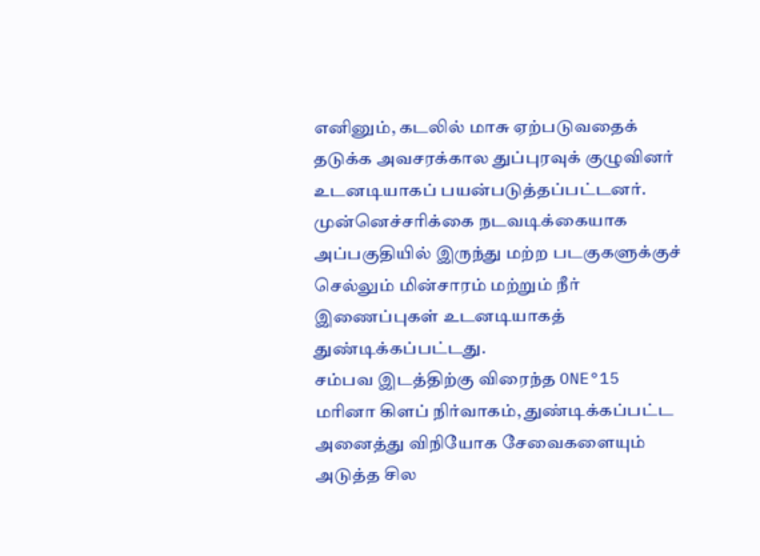எனினும், கடலில் மாசு ஏற்படுவதைக் தடுக்க அவசரக்கால துப்புரவுக் குழுவினர் உடனடியாகப் பயன்படுத்தப்பட்டனர்.
முன்னெச்சரிக்கை நடவடிக்கையாக அப்பகுதியில் இருந்து மற்ற படகுகளுக்குச் செல்லும் மின்சாரம் மற்றும் நீர் இணைப்புகள் உடனடியாகத் துண்டிக்கப்பட்டது.
சம்பவ இடத்திற்கு விரைந்த ONE°15 மரினா கிளப் நிர்வாகம், துண்டிக்கப்பட்ட அனைத்து விநியோக சேவைகளையும் அடுத்த சில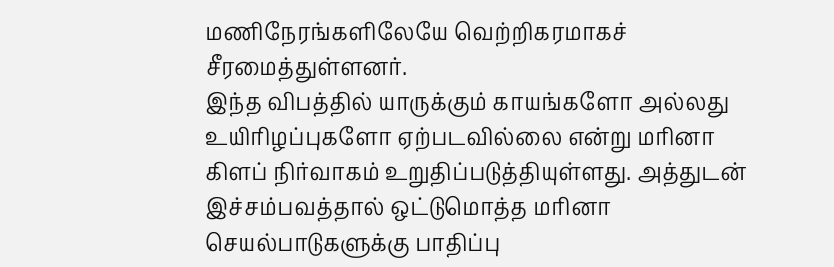மணிநேரங்களிலேயே வெற்றிகரமாகச் சீரமைத்துள்ளனர்.
இந்த விபத்தில் யாருக்கும் காயங்களோ அல்லது உயிரிழப்புகளோ ஏற்படவில்லை என்று மரினா கிளப் நிர்வாகம் உறுதிப்படுத்தியுள்ளது. அத்துடன் இச்சம்பவத்தால் ஒட்டுமொத்த மரினா செயல்பாடுகளுக்கு பாதிப்பு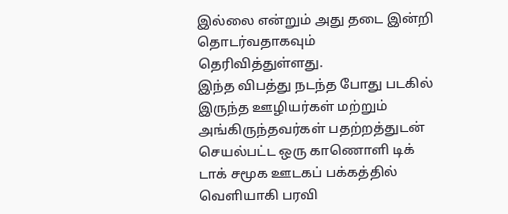இல்லை என்றும் அது தடை இன்றி தொடர்வதாகவும் தெரிவித்துள்ளது.
இந்த விபத்து நடந்த போது படகில் இருந்த ஊழியர்கள் மற்றும் அங்கிருந்தவர்கள் பதற்றத்துடன் செயல்பட்ட ஒரு காணொளி டிக் டாக் சமூக ஊடகப் பக்கத்தில் வெளியாகி பரவி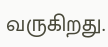வருகிறது.